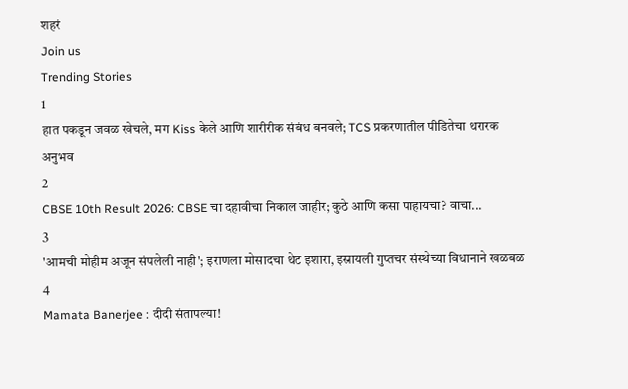शहरं
Join us
Trending Stories
1
हात पकडून जवळ खेचले, मग Kiss केले आणि शारीरीक संबंध बनवले; TCS प्रकरणातील पीडितेचा थरारक अनुभव
2
CBSE 10th Result 2026: CBSE चा दहावीचा निकाल जाहीर; कुठे आणि कसा पाहायचा? वाचा...
3
'आमची मोहीम अजून संपलेली नाही'; इराणला मोसादचा थेट इशारा, इस्रायली गुप्तचर संस्थेच्या विधानाने खळबळ
4
Mamata Banerjee : दीदी संतापल्या!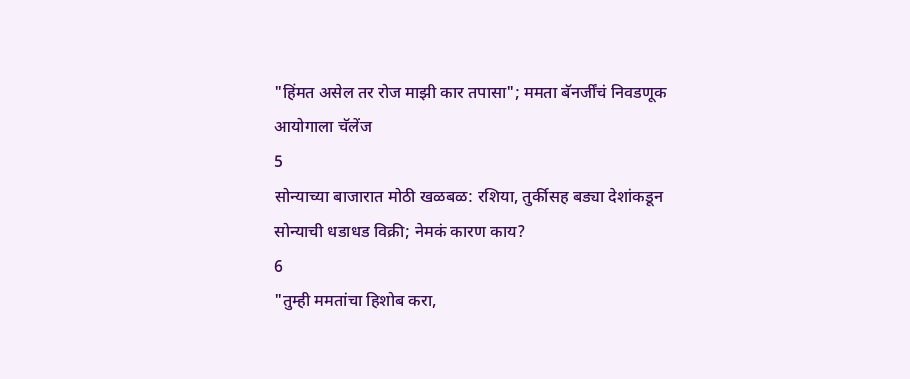"हिंमत असेल तर रोज माझी कार तपासा"; ममता बॅनर्जींचं निवडणूक आयोगाला चॅलेंज
5
सोन्याच्या बाजारात मोठी खळबळ: रशिया, तुर्कीसह बड्या देशांकडून सोन्याची धडाधड विक्री; नेमकं कारण काय?
6
"तुम्ही ममतांचा हिशोब करा,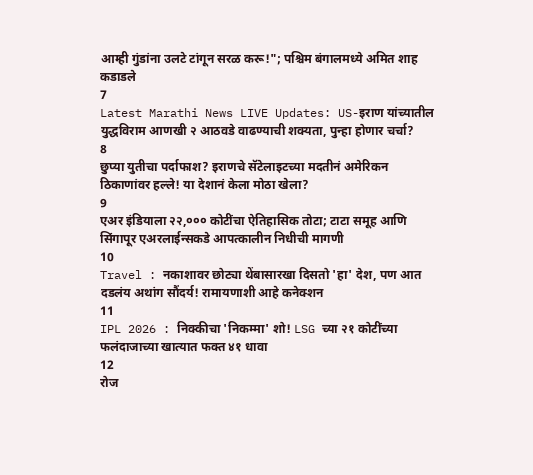आम्ही गुंडांना उलटे टांगून सरळ करू!"; पश्चिम बंगालमध्ये अमित शाह कडाडले
7
Latest Marathi News LIVE Updates: US-इराण यांच्यातील युद्धविराम आणखी २ आठवडे वाढण्याची शक्यता, पुन्हा होणार चर्चा?
8
छुप्या युतीचा पर्दाफाश? इराणचे सॅटेलाइटच्या मदतीनं अमेरिकन ठिकाणांवर हल्ले! या देशानं केला मोठा खेला?
9
एअर इंडियाला २२,००० कोटींचा ऐतिहासिक तोटा; टाटा समूह आणि सिंगापूर एअरलाईन्सकडे आपत्कालीन निधीची मागणी
10
Travel : नकाशावर छोट्या थेंबासारखा दिसतो 'हा' देश, पण आत दडलंय अथांग सौंदर्य! रामायणाशी आहे कनेक्शन
11
IPL 2026 : निक्कीचा 'निकम्मा' शो! LSG च्या २१ कोटींच्या फलंदाजाच्या खात्यात फक्त ४१ धावा
12
रोज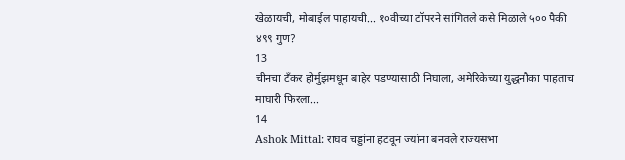खेळायची, मोबाईल पाहायची... १०वीच्या टॉपरने सांगितले कसे मिळाले ५०० पैकी ४९९ गुण?
13
चीनचा टँकर होर्मुझमधून बाहेर पडण्यासाठी निघाला, अमेरिकेच्या युद्धनौका पाहताच माघारी फिरला...
14
Ashok Mittal: राघव चड्डांना हटवून ज्यांना बनवले राज्यसभा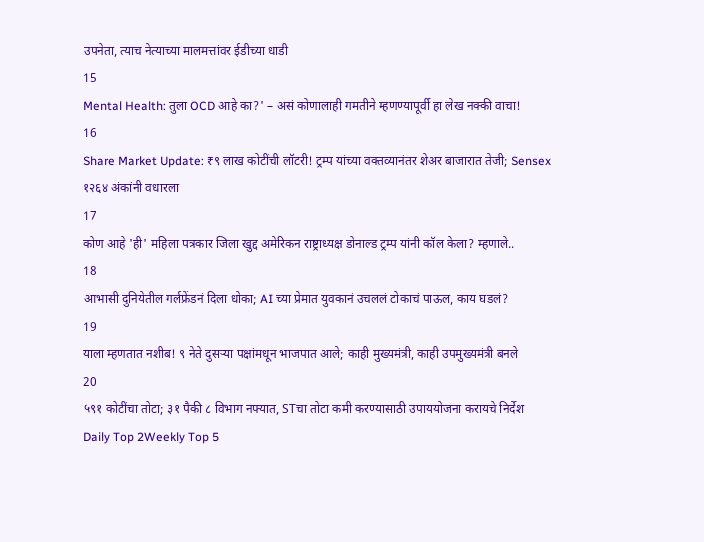उपनेता, त्याच नेत्याच्या मालमत्तांवर ईडीच्या धाडी
15
Mental Health: तुला OCD आहे का?' – असं कोणालाही गमतीने म्हणण्यापूर्वी हा लेख नक्की वाचा!
16
Share Market Update: ₹९ लाख कोटींची लॉटरी! ट्रम्प यांच्या वक्तव्यानंतर शेअर बाजारात तेजी; Sensex १२६४ अंकांनी वधारला
17
कोण आहे 'ही' महिला पत्रकार जिला खुद्द अमेरिकन राष्ट्राध्यक्ष डोनाल्ड ट्रम्प यांनी कॉल केला? म्हणाले..
18
आभासी दुनियेतील गर्लफ्रेंडनं दिला धोका; AI च्या प्रेमात युवकानं उचललं टोकाचं पाऊल, काय घडलं?
19
याला म्हणतात नशीब! ९ नेते दुसऱ्या पक्षांमधून भाजपात आले; काही मुख्यमंत्री, काही उपमुख्यमंत्री बनले
20
५९१ कोटींचा तोटा; ३१ पैकी ८ विभाग नफ्यात, STचा तोटा कमी करण्यासाठी उपाययोजना करायचे निर्देश
Daily Top 2Weekly Top 5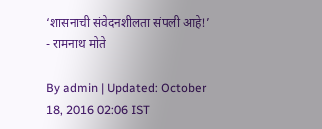‘शासनाची संवेदनशीलता संपली आहे!’ - रामनाथ मोते

By admin | Updated: October 18, 2016 02:06 IST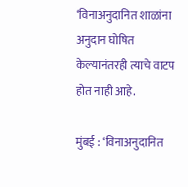‘विनाअनुदानित शाळांना अनुदान घोषित केल्यानंतरही त्याचे वाटप होत नाही आहे.

मुंबई : ‘विनाअनुदानित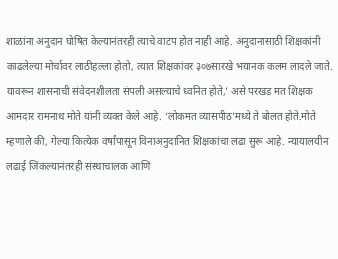शाळांना अनुदान घोषित केल्यानंतरही त्याचे वाटप होत नाही आहे. अनुदानासाठी शिक्षकांनी काढलेल्या मोर्चावर लाठीहल्ला होतो, त्यात शिक्षकांवर ३०७सारखे भयानक कलम लादले जाते. यावरून शासनाची संवेदनशीलता संपली असल्याचे ध्वनित होते,’ असे परखड मत शिक्षक आमदार रामनाथ मोते यांनी व्यक्त केले आहे. ‘लोकमत व्यासपीठ’मध्ये ते बोलत होते.मोते म्हणाले की, गेल्या कित्येक वर्षांपासून विनाअनुदानित शिक्षकांचा लढा सुरू आहे. न्यायालयीन लढाई जिंकल्यानंतरही संस्थाचालक आणि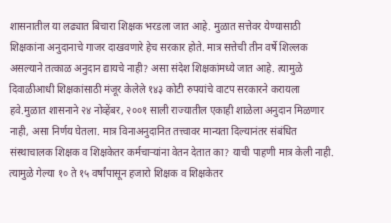शासनातील या लढ्यात बिचारा शिक्षक भरडला जात आहे. मुळात सत्तेवर येण्यासाठी शिक्षकांना अनुदानाचे गाजर दाखवणारे हेच सरकार होते. मात्र सत्तेची तीन वर्षे शिल्लक असल्याने तत्काळ अनुदान द्यायचे नाही? असा संदेश शिक्षकांमध्ये जात आहे. त्यामुळे दिवाळीआधी शिक्षकांसाठी मंजूर केलेले १४३ कोटी रुपयांचे वाटप सरकारने करायला हवे.मुळात शासनाने २४ नोव्हेंबर, २००१ साली राज्यातील एकाही शाळेला अनुदान मिळणार नाही, असा निर्णय घेतला. मात्र विनाअनुदानित तत्त्वावर मान्यता दिल्यानंतर संबंधित संस्थाचालक शिक्षक व शिक्षकेतर कर्मचाऱ्यांना वेतन देतात का? याची पाहणी मात्र केली नाही. त्यामुळे गेल्या १० ते १५ वर्षांपासून हजारो शिक्षक व शिक्षकेतर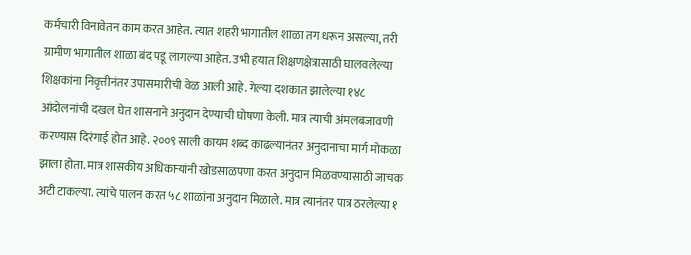कर्मचारी विनावेतन काम करत आहेत. त्यात शहरी भागातील शाळा तग धरून असल्या, तरी ग्रामीण भागातील शाळा बंद पडू लागल्या आहेत. उभी हयात शिक्षणक्षेत्रासाठी घालवलेल्या शिक्षकांना निवृत्तीनंतर उपासमारीची वेळ आली आहे. गेल्या दशकात झालेल्या १४८ आंदोलनांची दखल घेत शासनाने अनुदान देण्याची घोषणा केली. मात्र त्याची अंमलबजावणी करण्यास दिरंगाई होत आहे. २००९ साली कायम शब्द काढल्यानंतर अनुदानाचा मार्ग मोकळा झाला होता. मात्र शासकीय अधिकाऱ्यांनी खोडसाळपणा करत अनुदान मिळवण्यासाठी जाचक अटी टाकल्या. त्यांचे पालन करत ५८ शाळांना अनुदान मिळाले. मात्र त्यानंतर पात्र ठरलेल्या १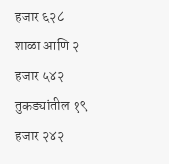हजार ६२८ शाळा आणि २ हजार ५४२ तुकड्यांतील १९ हजार २४२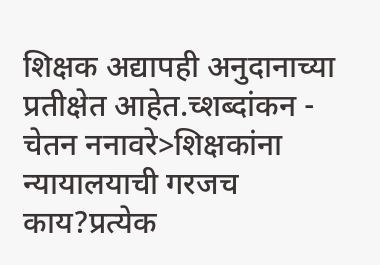शिक्षक अद्यापही अनुदानाच्या प्रतीक्षेत आहेत.च्शब्दांकन - चेतन ननावरे>शिक्षकांना न्यायालयाची गरजच काय?प्रत्येक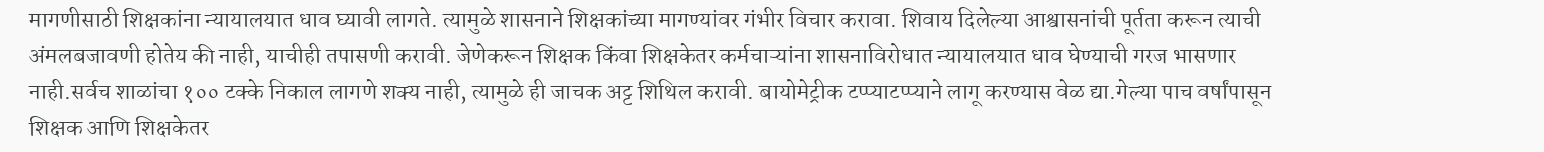मागणीसाठी शिक्षकांना न्यायालयात धाव घ्यावी लागते. त्यामुळे शासनाने शिक्षकांच्या मागण्यांवर गंभीर विचार करावा. शिवाय दिलेल्या आश्वासनांची पूर्तता करून त्याची अंमलबजावणी होतेय की नाही, याचीही तपासणी करावी. जेणेकरून शिक्षक किंवा शिक्षकेतर कर्मचाऱ्यांना शासनाविरोधात न्यायालयात धाव घेण्याची गरज भासणार नाही.सर्वच शाळांचा १०० टक्के निकाल लागणे शक्य नाही, त्यामुळे ही जाचक अट्ट शिथिल करावी. बायोमेट्रीक टप्प्याटप्प्याने लागू करण्यास वेळ द्या.गेल्या पाच वर्षांपासून शिक्षक आणि शिक्षकेतर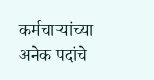कर्मचाऱ्यांच्या अनेक पदांचे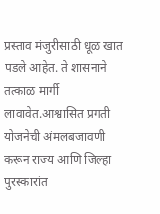प्रस्ताव मंजुरीसाठी धूळ खात पडले आहेत. ते शासनाने तत्काळ मार्गी लावावेत.आश्वासित प्रगती योजनेची अंमलबजावणी करून राज्य आणि जिल्हा पुरस्कारांत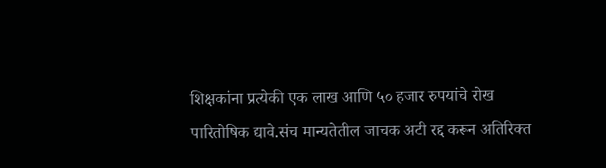शिक्षकांना प्रत्येकी एक लाख आणि ५० हजार रुपयांचे रोख पारितोषिक द्यावे.संच मान्यतेतील जाचक अटी रद्द करून अतिरिक्त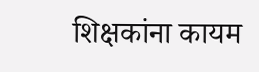शिक्षकांना कायम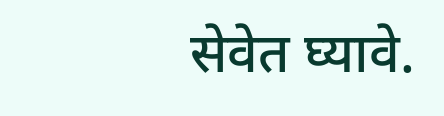सेवेत घ्यावे.